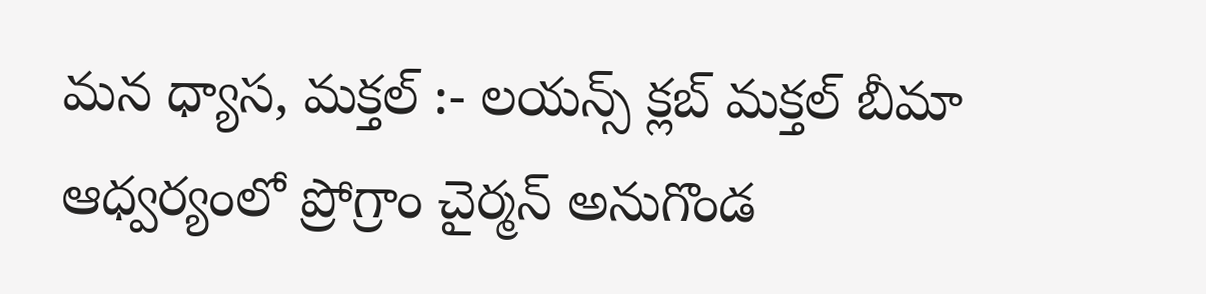మన ధ్యాస, మక్తల్ :- లయన్స్ క్లబ్ మక్తల్ బీమా ఆధ్వర్యంలో ప్రోగ్రాం చైర్మన్ అనుగొండ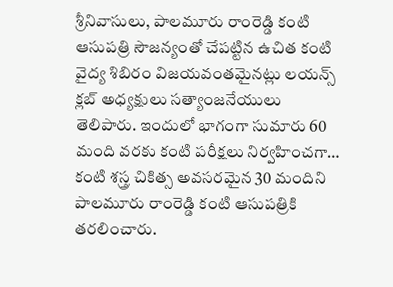శ్రీనివాసులు, పాలమూరు రాంరెడ్డి కంటి ఆసుపత్రి సౌజన్యంతో చేపట్టిన ఉచిత కంటి వైద్య శిబిరం విజయవంతమైనట్లు లయన్స్ క్లబ్ అధ్యక్షులు సత్యాంజనేయులు తెలిపారు. ఇందులో భాగంగా సుమారు 60 మంది వరకు కంటి పరీక్షలు నిర్వహించగా… కంటి శస్త్ర చికిత్స అవసరమైన 30 మందిని పాలమూరు రాంరెడ్డి కంటి ఆసుపత్రికి తరలించారు.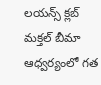లయన్స్ క్లబ్ మక్తల్ బీమా ఆధ్వర్యంలో గత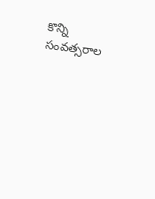కొన్ని సంవత్సరాల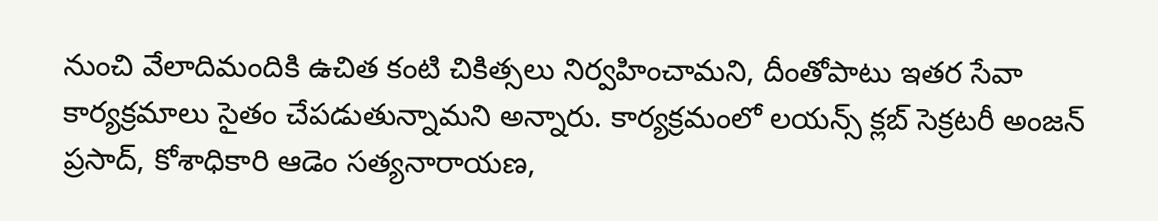నుంచి వేలాదిమందికి ఉచిత కంటి చికిత్సలు నిర్వహించామని, దీంతోపాటు ఇతర సేవా కార్యక్రమాలు సైతం చేపడుతున్నామని అన్నారు. కార్యక్రమంలో లయన్స్ క్లబ్ సెక్రటరీ అంజన్ ప్రసాద్, కోశాధికారి ఆడెం సత్యనారాయణ,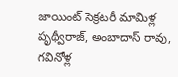జాయింట్ సెక్రటరీ మామిళ్ల పృథ్వీరాజ్, అంబాదాస్ రావు, గవినోళ్ల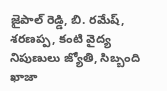జైపాల్ రెడ్డి, బి. రమేష్, శరణప్ప, కంటి వైద్య నిపుణులు జ్యోతి, సిబ్బంది ఖాజా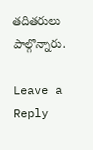తదితరులు పాల్గొన్నారు.

Leave a Reply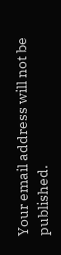Your email address will not be published.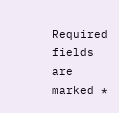Required fields are marked *